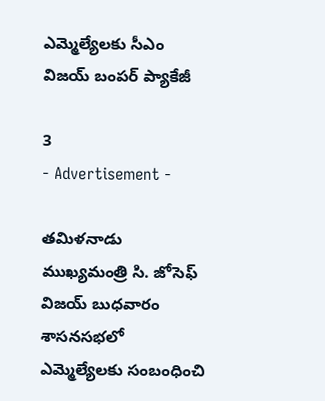ఎమ్మెల్యేలకు సీఎం విజయ్‌ బంపర్ ప్యాకేజీ

3
- Advertisement -

తమిళనాడు ముఖ్యమంత్రి సి. జోసెఫ్ విజయ్ బుధవారం శాసనసభలో ఎమ్మెల్యేలకు సంబంధించి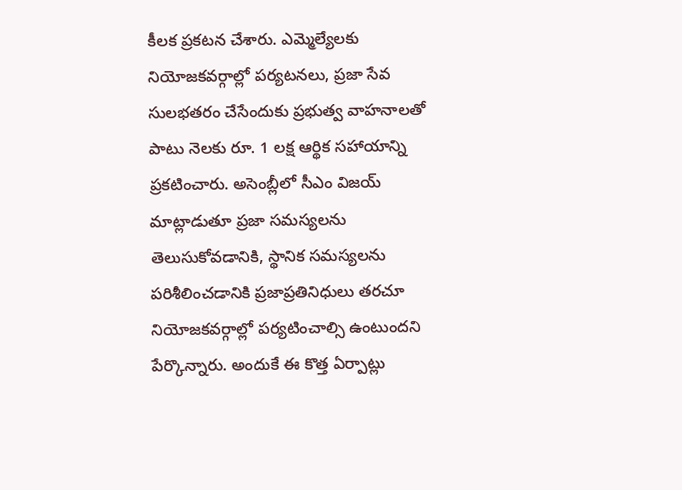కీలక ప్రకటన చేశారు. ఎమ్మెల్యేలకు నియోజకవర్గాల్లో పర్యటనలు, ప్రజా సేవ సులభతరం చేసేందుకు ప్రభుత్వ వాహనాలతో పాటు నెలకు రూ. 1 లక్ష ఆర్థిక సహాయాన్ని ప్రకటించారు. అసెంబ్లీలో సీఎం విజయ్ మాట్లాడుతూ ప్రజా సమస్యలను తెలుసుకోవడానికి, స్థానిక సమస్యలను పరిశీలించడానికి ప్రజాప్రతినిధులు తరచూ నియోజకవర్గాల్లో పర్యటించాల్సి ఉంటుందని పేర్కొన్నారు. అందుకే ఈ కొత్త ఏర్పాట్లు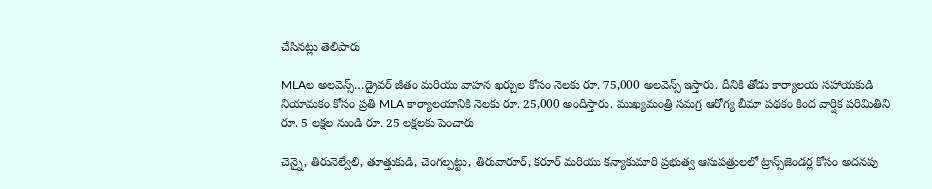చేసినట్లు తెలిపారు

MLAల అలవెన్స్…డ్రైవర్ జీతం మరియు వాహన ఖర్చుల కోసం నెలకు రూ. 75,000 అలవెన్స్ ఇస్తారు. దీనికి తోడు కార్యాలయ సహాయకుడి నియామకం కోసం ప్రతి MLA కార్యాలయానికి నెలకు రూ. 25,000 అందిస్తారు. ముఖ్యమంత్రి సమగ్ర ఆరోగ్య బీమా పథకం కింద వార్షిక పరిమితిని రూ. 5 లక్షల నుండి రూ. 25 లక్షలకు పెంచారు

చెన్నై, తిరునెల్వేలి, తూత్తుకుడి, చెంగల్పట్టు, తిరువారూర్, కరూర్ మరియు కన్యాకుమారి ప్రభుత్వ ఆసుపత్రులలో ట్రాన్స్‌జెండర్ల కోసం అదనపు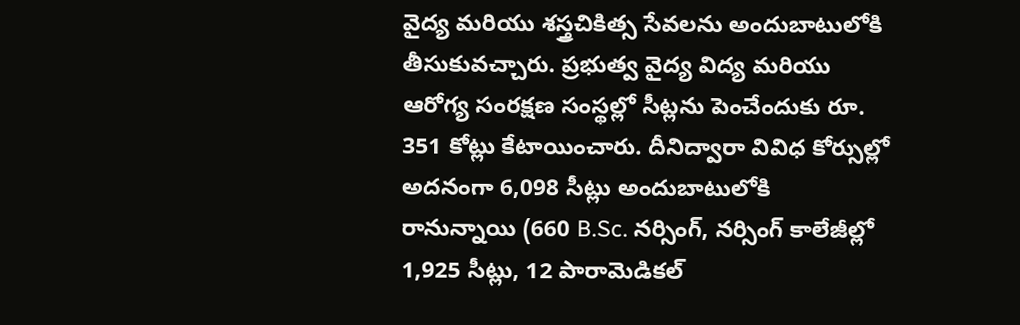వైద్య మరియు శస్త్రచికిత్స సేవలను అందుబాటులోకి తీసుకువచ్చారు. ప్రభుత్వ వైద్య విద్య మరియు ఆరోగ్య సంరక్షణ సంస్థల్లో సీట్లను పెంచేందుకు రూ. 351 కోట్లు కేటాయించారు. దీనిద్వారా వివిధ కోర్సుల్లో అదనంగా 6,098 సీట్లు అందుబాటులోకి రానున్నాయి (660 B.Sc. నర్సింగ్, నర్సింగ్ కాలేజీల్లో 1,925 సీట్లు, 12 పారామెడికల్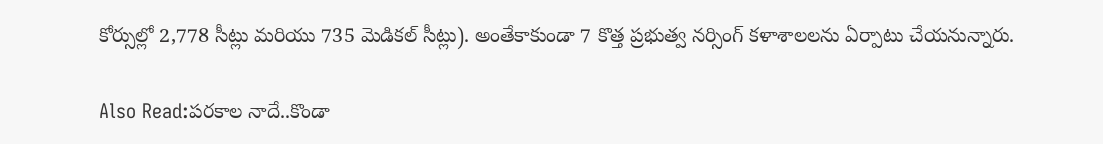కోర్సుల్లో 2,778 సీట్లు మరియు 735 మెడికల్ సీట్లు). అంతేకాకుండా 7 కొత్త ప్రభుత్వ నర్సింగ్ కళాశాలలను ఏర్పాటు చేయనున్నారు.

Also Read:పరకాల నాదే..కొండా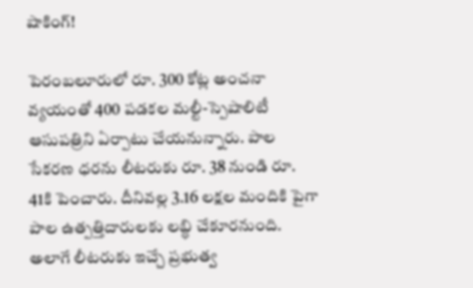షాకింగ్!

పెరంబలూరులో రూ. 300 కోట్ల అంచనా వ్యయంతో 400 పడకల మల్టీ-స్పెషాలిటీ ఆసుపత్రిని ఏర్పాటు చేయనున్నారు. పాల సేకరణ ధరను లీటరుకు రూ. 38 నుండి రూ. 41కి పెంచారు. దీనివల్ల 3.16 లక్షల మందికి పైగా పాల ఉత్పత్తిదారులకు లబ్ధి చేకూరనుంది. అలాగే లీటరుకు ఇచ్చే ప్రభుత్వ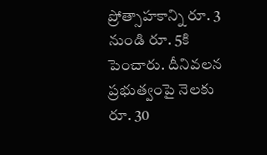ప్రోత్సాహకాన్ని రూ. 3 నుండి రూ. 5కి పెంచారు. దీనివలన ప్రభుత్వంపై నెలకు రూ. 30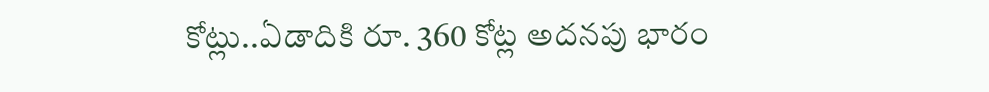కోట్లు..ఏడాదికి రూ. 360 కోట్ల అదనపు భారం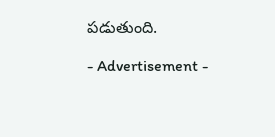పడుతుంది.

- Advertisement -